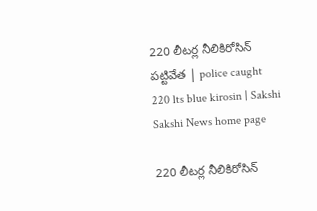220 లీటర్ల నీలికిరోసిన్‌ పట్టివేత | police caught 220 lts blue kirosin | Sakshi
Sakshi News home page

220 లీటర్ల నీలికిరోసిన్‌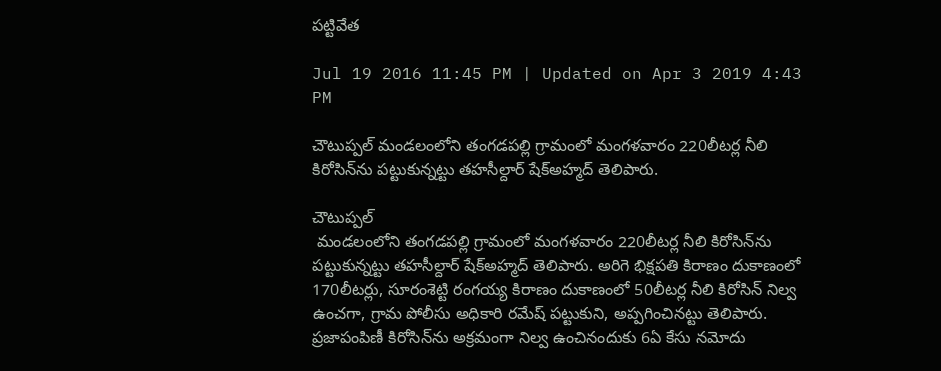పట్టివేత

Jul 19 2016 11:45 PM | Updated on Apr 3 2019 4:43 PM

చౌటుప్పల్‌ మండలంలోని తంగడపల్లి గ్రామంలో మంగళవారం 220లీటర్ల నీలి కిరోసిన్‌ను పట్టుకున్నట్టు తహసీల్దార్‌ షేక్‌అహ్మద్‌ తెలిపారు.

చౌటుప్పల్‌
 మండలంలోని తంగడపల్లి గ్రామంలో మంగళవారం 220లీటర్ల నీలి కిరోసిన్‌ను పట్టుకున్నట్టు తహసీల్దార్‌ షేక్‌అహ్మద్‌ తెలిపారు. అరిగె భిక్షపతి కిరాణం దుకాణంలో 170లీటర్లు, సూరంశెట్టి రంగయ్య కిరాణం దుకాణంలో 50లీటర్ల నీలి కిరోసిన్‌ నిల్వ ఉంచగా, గ్రామ పోలీసు అధికారి రమేష్‌ పట్టుకుని, అప్పగించినట్టు తెలిపారు. ప్రజాపంపిణీ కిరోసిన్‌ను అక్రమంగా నిల్వ ఉంచినందుకు 6ఏ కేసు నమోదు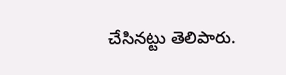చేసినట్టు తెలిపారు.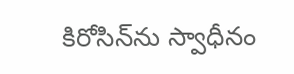కిరోసిన్‌ను స్వాధీనం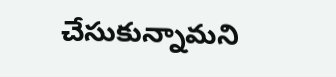చేసుకున్నామని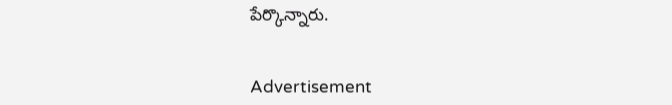పేర్కొన్నారు.


Advertisement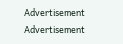Advertisement
Advertisement